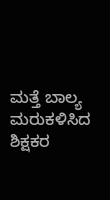ಮತ್ತೆ ಬಾಲ್ಯ ಮರುಕಳಿಸಿದ ಶಿಕ್ಷಕರ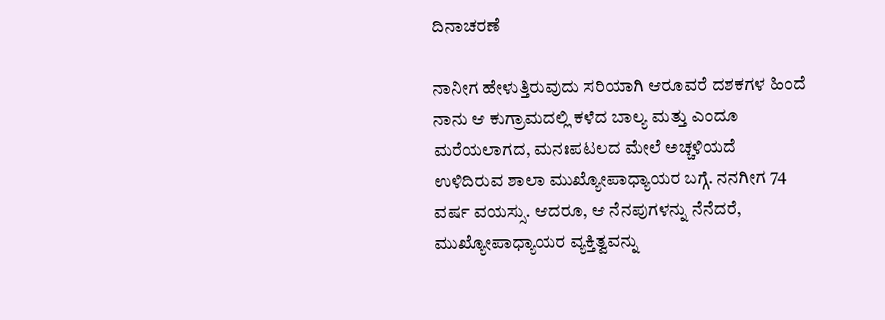ದಿನಾಚರಣೆ

ನಾನೀಗ ಹೇಳುತ್ತಿರುವುದು ಸರಿಯಾಗಿ ಆರೂವರೆ ದಶಕಗಳ ಹಿಂದೆ ನಾನು ಆ ಕುಗ್ರಾಮದಲ್ಲಿ ಕಳೆದ ಬಾಲ್ಯ ಮತ್ತು ಎಂದೂ ಮರೆಯಲಾಗದ, ಮನಃಪಟಲದ ಮೇಲೆ ಅಚ್ಚಳಿಯದೆ ಉಳಿದಿರುವ ಶಾಲಾ ಮುಖ್ಯೋಪಾಧ್ಯಾಯರ ಬಗ್ಗೆ. ನನಗೀಗ 74 ವರ್ಷ ವಯಸ್ಸು. ಆದರೂ, ಆ ನೆನಪುಗಳನ್ನು ನೆನೆದರೆ, ಮುಖ್ಯೋಪಾಧ್ಯಾಯರ ವ್ಯಕ್ತಿತ್ವವನ್ನು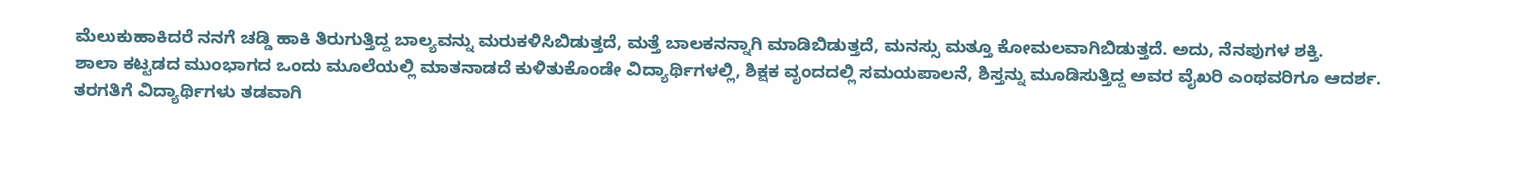ಮೆಲುಕುಹಾಕಿದರೆ ನನಗೆ ಚಡ್ಡಿ ಹಾಕಿ ತಿರುಗುತ್ತಿದ್ದ ಬಾಲ್ಯವನ್ನು ಮರುಕಳಿಸಿಬಿಡುತ್ತದೆ, ಮತ್ತೆ ಬಾಲಕನನ್ನಾಗಿ ಮಾಡಿಬಿಡುತ್ತದೆ, ಮನಸ್ಸು ಮತ್ತೂ ಕೋಮಲವಾಗಿಬಿಡುತ್ತದೆ. ಅದು, ನೆನಪುಗಳ ಶಕ್ತಿ.
ಶಾಲಾ ಕಟ್ಟಡದ ಮುಂಭಾಗದ ಒಂದು ಮೂಲೆಯಲ್ಲಿ ಮಾತನಾಡದೆ ಕುಳಿತುಕೊಂಡೇ ವಿದ್ಯಾರ್ಥಿಗಳಲ್ಲಿ, ಶಿಕ್ಷಕ ವೃಂದದಲ್ಲಿ ಸಮಯಪಾಲನೆ, ಶಿಸ್ತನ್ನು ಮೂಡಿಸುತ್ತಿದ್ದ ಅವರ ವೈಖರಿ ಎಂಥವರಿಗೂ ಆದರ್ಶ. ತರಗತಿಗೆ ವಿದ್ಯಾರ್ಥಿಗಳು ತಡವಾಗಿ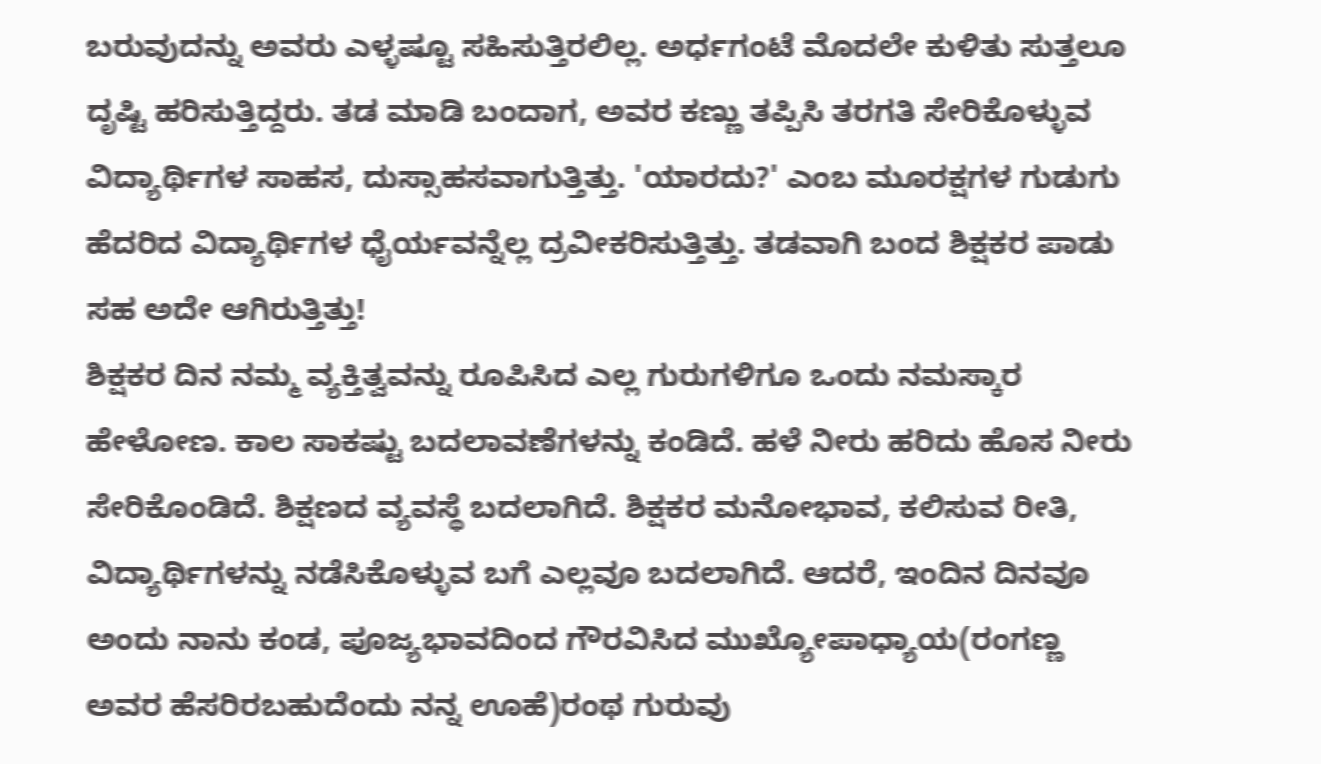ಬರುವುದನ್ನು ಅವರು ಎಳ್ಳಷ್ಟೂ ಸಹಿಸುತ್ತಿರಲಿಲ್ಲ. ಅರ್ಧಗಂಟೆ ಮೊದಲೇ ಕುಳಿತು ಸುತ್ತಲೂ ದೃಷ್ಟಿ ಹರಿಸುತ್ತಿದ್ದರು. ತಡ ಮಾಡಿ ಬಂದಾಗ, ಅವರ ಕಣ್ಣು ತಪ್ಪಿಸಿ ತರಗತಿ ಸೇರಿಕೊಳ್ಳುವ ವಿದ್ಯಾರ್ಥಿಗಳ ಸಾಹಸ, ದುಸ್ಸಾಹಸವಾಗುತ್ತಿತ್ತು. 'ಯಾರದು?' ಎಂಬ ಮೂರಕ್ಷಗಳ ಗುಡುಗು ಹೆದರಿದ ವಿದ್ಯಾರ್ಥಿಗಳ ಧೈರ್ಯವನ್ನೆಲ್ಲ ದ್ರವೀಕರಿಸುತ್ತಿತ್ತು. ತಡವಾಗಿ ಬಂದ ಶಿಕ್ಷಕರ ಪಾಡು ಸಹ ಅದೇ ಆಗಿರುತ್ತಿತ್ತು!
ಶಿಕ್ಷಕರ ದಿನ ನಮ್ಮ ವ್ಯಕ್ತಿತ್ವವನ್ನು ರೂಪಿಸಿದ ಎಲ್ಲ ಗುರುಗಳಿಗೂ ಒಂದು ನಮಸ್ಕಾರ ಹೇಳೋಣ. ಕಾಲ ಸಾಕಷ್ಟು ಬದಲಾವಣೆಗಳನ್ನು ಕಂಡಿದೆ. ಹಳೆ ನೀರು ಹರಿದು ಹೊಸ ನೀರು ಸೇರಿಕೊಂಡಿದೆ. ಶಿಕ್ಷಣದ ವ್ಯವಸ್ಥೆ ಬದಲಾಗಿದೆ. ಶಿಕ್ಷಕರ ಮನೋಭಾವ, ಕಲಿಸುವ ರೀತಿ, ವಿದ್ಯಾರ್ಥಿಗಳನ್ನು ನಡೆಸಿಕೊಳ್ಳುವ ಬಗೆ ಎಲ್ಲವೂ ಬದಲಾಗಿದೆ. ಆದರೆ, ಇಂದಿನ ದಿನವೂ ಅಂದು ನಾನು ಕಂಡ, ಪೂಜ್ಯಭಾವದಿಂದ ಗೌರವಿಸಿದ ಮುಖ್ಯೋಪಾಧ್ಯಾಯ(ರಂಗಣ್ಣ ಅವರ ಹೆಸರಿರಬಹುದೆಂದು ನನ್ನ ಊಹೆ)ರಂಥ ಗುರುವು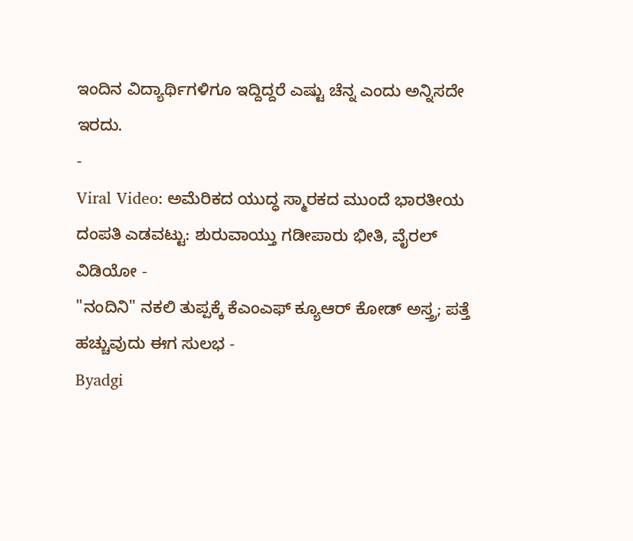ಇಂದಿನ ವಿದ್ಯಾರ್ಥಿಗಳಿಗೂ ಇದ್ದಿದ್ದರೆ ಎಷ್ಟು ಚೆನ್ನ ಎಂದು ಅನ್ನಿಸದೇ ಇರದು.
-
Viral Video: ಅಮೆರಿಕದ ಯುದ್ಧ ಸ್ಮಾರಕದ ಮುಂದೆ ಭಾರತೀಯ ದಂಪತಿ ಎಡವಟ್ಟು: ಶುರುವಾಯ್ತು ಗಡೀಪಾರು ಭೀತಿ, ವೈರಲ್ ವಿಡಿಯೋ -
"ನಂದಿನಿ" ನಕಲಿ ತುಪ್ಪಕ್ಕೆ ಕೆಎಂಎಫ್ ಕ್ಯೂಆರ್ ಕೋಡ್ ಅಸ್ತ್ರ; ಪತ್ತೆ ಹಚ್ಚುವುದು ಈಗ ಸುಲಭ -
Byadgi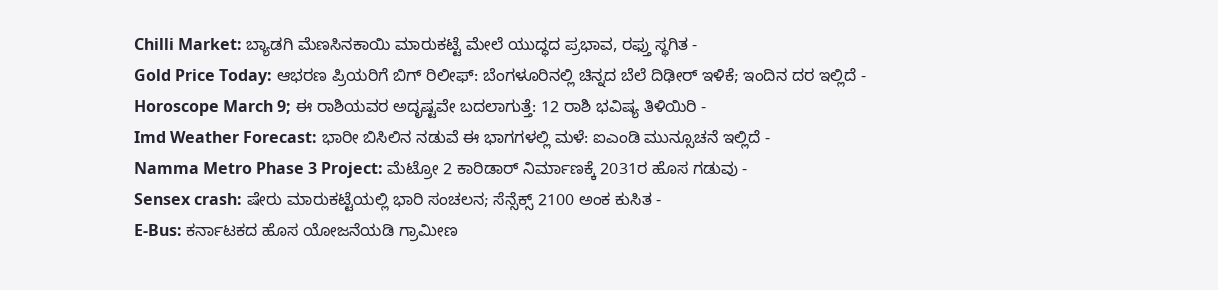Chilli Market: ಬ್ಯಾಡಗಿ ಮೆಣಸಿನಕಾಯಿ ಮಾರುಕಟ್ಟೆ ಮೇಲೆ ಯುದ್ಧದ ಪ್ರಭಾವ, ರಫ್ತು ಸ್ಥಗಿತ -
Gold Price Today: ಆಭರಣ ಪ್ರಿಯರಿಗೆ ಬಿಗ್ ರಿಲೀಫ್: ಬೆಂಗಳೂರಿನಲ್ಲಿ ಚಿನ್ನದ ಬೆಲೆ ದಿಢೀರ್ ಇಳಿಕೆ; ಇಂದಿನ ದರ ಇಲ್ಲಿದೆ -
Horoscope March 9; ಈ ರಾಶಿಯವರ ಅದೃಷ್ಟವೇ ಬದಲಾಗುತ್ತೆ: 12 ರಾಶಿ ಭವಿಷ್ಯ ತಿಳಿಯಿರಿ -
Imd Weather Forecast: ಭಾರೀ ಬಿಸಿಲಿನ ನಡುವೆ ಈ ಭಾಗಗಳಲ್ಲಿ ಮಳೆ: ಐಎಂಡಿ ಮುನ್ಸೂಚನೆ ಇಲ್ಲಿದೆ -
Namma Metro Phase 3 Project: ಮೆಟ್ರೋ 2 ಕಾರಿಡಾರ್ ನಿರ್ಮಾಣಕ್ಕೆ 2031ರ ಹೊಸ ಗಡುವು -
Sensex crash: ಷೇರು ಮಾರುಕಟ್ಟೆಯಲ್ಲಿ ಭಾರಿ ಸಂಚಲನ; ಸೆನ್ಸೆಕ್ಸ್ 2100 ಅಂಕ ಕುಸಿತ -
E-Bus: ಕರ್ನಾಟಕದ ಹೊಸ ಯೋಜನೆಯಡಿ ಗ್ರಾಮೀಣ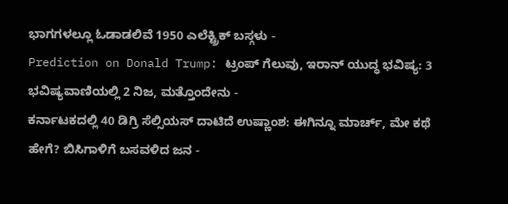ಭಾಗಗಳಲ್ಲೂ ಓಡಾಡಲಿವೆ 1950 ಎಲೆಕ್ಟ್ರಿಕ್ ಬಸ್ಗಳು -
Prediction on Donald Trump: ಟ್ರಂಪ್ ಗೆಲುವು, ಇರಾನ್ ಯುದ್ಧ ಭವಿಷ್ಯ: 3 ಭವಿಷ್ಯವಾಣಿಯಲ್ಲಿ 2 ನಿಜ, ಮತ್ತೊಂದೇನು -
ಕರ್ನಾಟಕದಲ್ಲಿ 40 ಡಿಗ್ರಿ ಸೆಲ್ಸಿಯಸ್ ದಾಟಿದೆ ಉಷ್ಣಾಂಶ: ಈಗಿನ್ನೂ ಮಾರ್ಚ್, ಮೇ ಕಥೆ ಹೇಗೆ? ಬಿಸಿಗಾಳಿಗೆ ಬಸವಳಿದ ಜನ -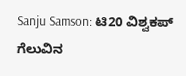Sanju Samson: ಟಿ20 ವಿಶ್ವಕಪ್ ಗೆಲುವಿನ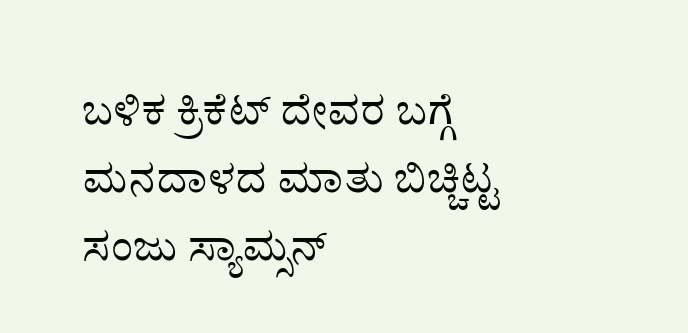ಬಳಿಕ ಕ್ರಿಕೆಟ್ ದೇವರ ಬಗ್ಗೆ ಮನದಾಳದ ಮಾತು ಬಿಚ್ಚಿಟ್ಟ ಸಂಜು ಸ್ಯಾಮ್ಸನ್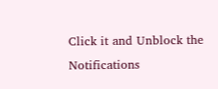Click it and Unblock the Notifications